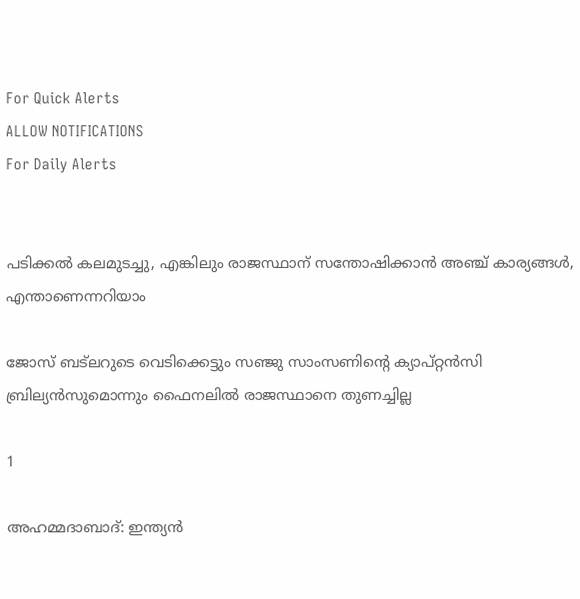For Quick Alerts
ALLOW NOTIFICATIONS
For Daily Alerts


പടിക്കല്‍ കലമുടച്ചു, എങ്കിലും രാജസ്ഥാന് സന്തോഷിക്കാന്‍ അഞ്ച് കാര്യങ്ങള്‍, എന്താണെന്നറിയാം

ജോസ് ബട്‌ലറുടെ വെടിക്കെട്ടും സഞ്ജു സാംസണിന്റെ ക്യാപ്റ്റന്‍സി ബ്രില്യന്‍സുമൊന്നും ഫൈനലില്‍ രാജസ്ഥാനെ തുണച്ചില്ല

1

അഹമ്മദാബാദ്: ഇന്ത്യന്‍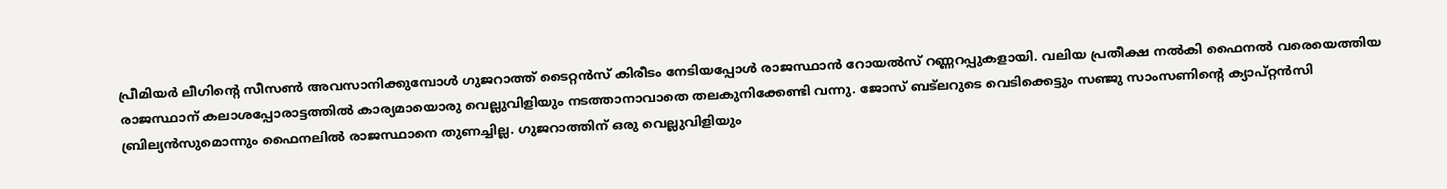പ്രീമിയര്‍ ലീഗിന്റെ സീസണ്‍ അവസാനിക്കുമ്പോള്‍ ഗുജറാത്ത് ടൈറ്റന്‍സ് കിരീടം നേടിയപ്പോള്‍ രാജസ്ഥാന്‍ റോയല്‍സ് റണ്ണറപ്പുകളായി. വലിയ പ്രതീക്ഷ നല്‍കി ഫൈനല്‍ വരെയെത്തിയ രാജസ്ഥാന് കലാശപ്പോരാട്ടത്തില്‍ കാര്യമായൊരു വെല്ലുവിളിയും നടത്താനാവാതെ തലകുനിക്കേണ്ടി വന്നു. ജോസ് ബട്‌ലറുടെ വെടിക്കെട്ടും സഞ്ജു സാംസണിന്റെ ക്യാപ്റ്റന്‍സി ബ്രില്യന്‍സുമൊന്നും ഫൈനലില്‍ രാജസ്ഥാനെ തുണച്ചില്ല. ഗുജറാത്തിന് ഒരു വെല്ലുവിളിയും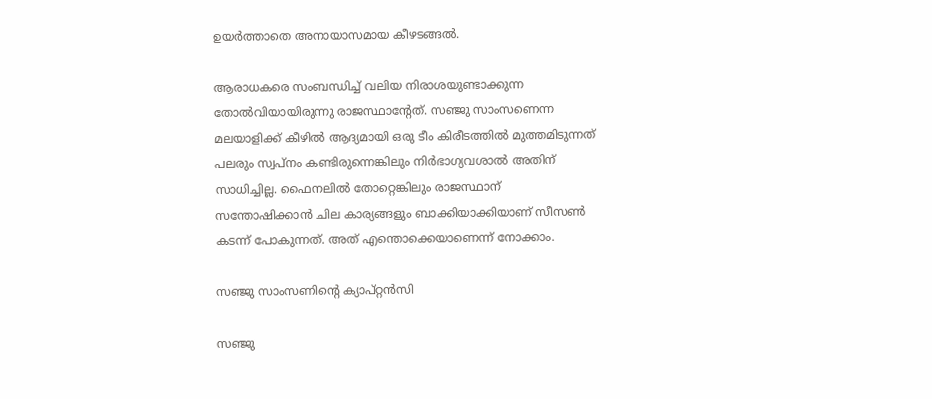ഉയര്‍ത്താതെ അനായാസമായ കീഴടങ്ങല്‍.

ആരാധകരെ സംബന്ധിച്ച് വലിയ നിരാശയുണ്ടാക്കുന്ന തോല്‍വിയായിരുന്നു രാജസ്ഥാന്റേത്. സഞ്ജു സാംസണെന്ന മലയാളിക്ക് കീഴില്‍ ആദ്യമായി ഒരു ടീം കിരീടത്തില്‍ മുത്തമിടുന്നത് പലരും സ്വപ്‌നം കണ്ടിരുന്നെങ്കിലും നിര്‍ഭാഗ്യവശാല്‍ അതിന് സാധിച്ചില്ല. ഫൈനലില്‍ തോറ്റെങ്കിലും രാജസ്ഥാന് സന്തോഷിക്കാന്‍ ചില കാര്യങ്ങളും ബാക്കിയാക്കിയാണ് സീസണ്‍ കടന്ന് പോകുന്നത്. അത് എന്തൊക്കെയാണെന്ന് നോക്കാം.

സഞ്ജു സാംസണിന്റെ ക്യാപ്റ്റന്‍സി

സഞ്ജു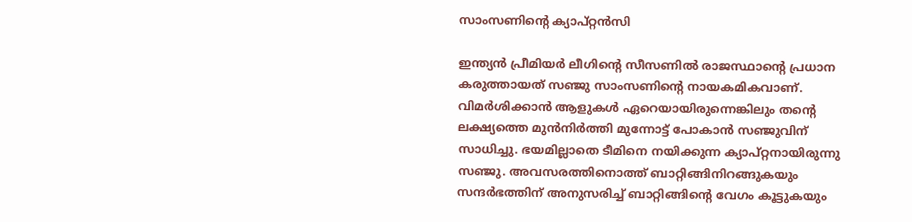സാംസണിന്റെ ക്യാപ്റ്റന്‍സി

ഇന്ത്യന്‍ പ്രീമിയര്‍ ലീഗിന്റെ സീസണില്‍ രാജസ്ഥാന്റെ പ്രധാന കരുത്തായത് സഞ്ജു സാംസണിന്റെ നായകമികവാണ്. വിമര്‍ശിക്കാന്‍ ആളുകള്‍ ഏറെയായിരുന്നെങ്കിലും തന്റെ ലക്ഷ്യത്തെ മുന്‍നിര്‍ത്തി മുന്നോട്ട് പോകാന്‍ സഞ്ജുവിന് സാധിച്ചു. ഭയമില്ലാതെ ടീമിനെ നയിക്കുന്ന ക്യാപ്റ്റനായിരുന്നു സഞ്ജു. അവസരത്തിനൊത്ത് ബാറ്റിങ്ങിനിറങ്ങുകയും സന്ദര്‍ഭത്തിന് അനുസരിച്ച് ബാറ്റിങ്ങിന്റെ വേഗം കൂട്ടുകയും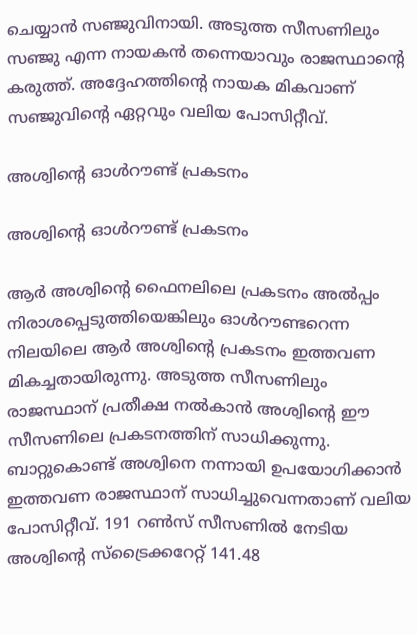ചെയ്യാന്‍ സഞ്ജുവിനായി. അടുത്ത സീസണിലും സഞ്ജു എന്ന നായകന്‍ തന്നെയാവും രാജസ്ഥാന്റെ കരുത്ത്. അദ്ദേഹത്തിന്റെ നായക മികവാണ് സഞ്ജുവിന്റെ ഏറ്റവും വലിയ പോസിറ്റീവ്.

അശ്വിന്റെ ഓള്‍റൗണ്ട് പ്രകടനം

അശ്വിന്റെ ഓള്‍റൗണ്ട് പ്രകടനം

ആര്‍ അശ്വിന്റെ ഫൈനലിലെ പ്രകടനം അല്‍പ്പം നിരാശപ്പെടുത്തിയെങ്കിലും ഓള്‍റൗണ്ടറെന്ന നിലയിലെ ആര്‍ അശ്വിന്റെ പ്രകടനം ഇത്തവണ മികച്ചതായിരുന്നു. അടുത്ത സീസണിലും രാജസ്ഥാന് പ്രതീക്ഷ നല്‍കാന്‍ അശ്വിന്റെ ഈ സീസണിലെ പ്രകടനത്തിന് സാധിക്കുന്നു. ബാറ്റുകൊണ്ട് അശ്വിനെ നന്നായി ഉപയോഗിക്കാന്‍ ഇത്തവണ രാജസ്ഥാന് സാധിച്ചുവെന്നതാണ് വലിയ പോസിറ്റീവ്. 191 റണ്‍സ് സീസണില്‍ നേടിയ അശ്വിന്റെ സ്‌ട്രൈക്കറേറ്റ് 141.48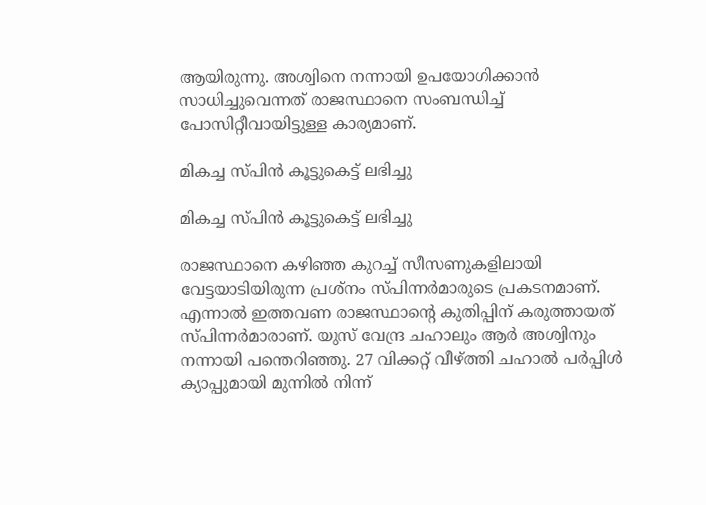ആയിരുന്നു. അശ്വിനെ നന്നായി ഉപയോഗിക്കാന്‍ സാധിച്ചുവെന്നത് രാജസ്ഥാനെ സംബന്ധിച്ച് പോസിറ്റീവായിട്ടുള്ള കാര്യമാണ്.

മികച്ച സ്പിന്‍ കൂട്ടുകെട്ട് ലഭിച്ചു

മികച്ച സ്പിന്‍ കൂട്ടുകെട്ട് ലഭിച്ചു

രാജസ്ഥാനെ കഴിഞ്ഞ കുറച്ച് സീസണുകളിലായി വേട്ടയാടിയിരുന്ന പ്രശ്‌നം സ്പിന്നര്‍മാരുടെ പ്രകടനമാണ്. എന്നാല്‍ ഇത്തവണ രാജസ്ഥാന്റെ കുതിപ്പിന് കരുത്തായത് സ്പിന്നര്‍മാരാണ്. യുസ് വേന്ദ്ര ചഹാലും ആര്‍ അശ്വിനും നന്നായി പന്തെറിഞ്ഞു. 27 വിക്കറ്റ് വീഴ്ത്തി ചഹാല്‍ പര്‍പ്പിള്‍ ക്യാപ്പുമായി മുന്നില്‍ നിന്ന്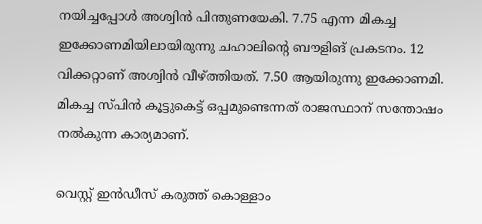നയിച്ചപ്പോള്‍ അശ്വിന്‍ പിന്തുണയേകി. 7.75 എന്ന മികച്ച ഇക്കോണമിയിലായിരുന്നു ചഹാലിന്റെ ബൗളിങ് പ്രകടനം. 12 വിക്കറ്റാണ് അശ്വിന്‍ വീഴ്ത്തിയത്. 7.50 ആയിരുന്നു ഇക്കോണമി. മികച്ച സ്പിന്‍ കൂട്ടുകെട്ട് ഒപ്പമുണ്ടെന്നത് രാജസ്ഥാന് സന്തോഷം നല്‍കുന്ന കാര്യമാണ്.

വെസ്റ്റ് ഇന്‍ഡീസ് കരുത്ത് കൊള്ളാം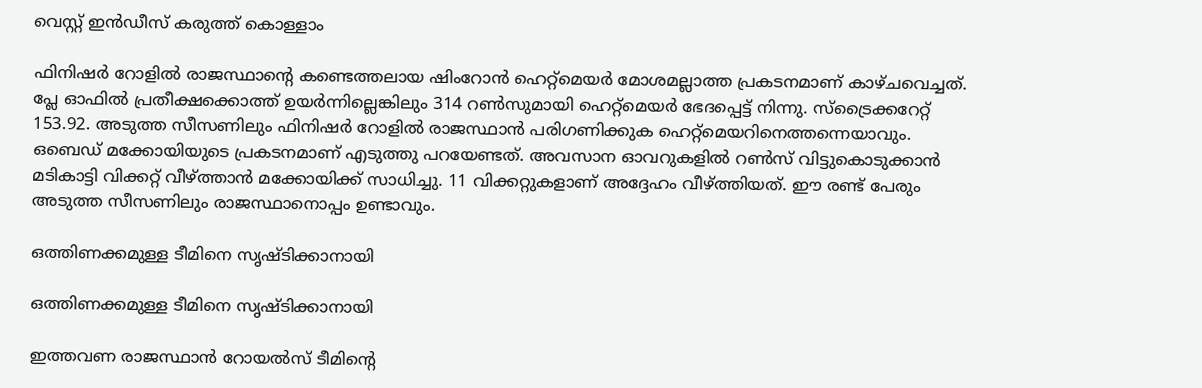വെസ്റ്റ് ഇന്‍ഡീസ് കരുത്ത് കൊള്ളാം

ഫിനിഷര്‍ റോളില്‍ രാജസ്ഥാന്റെ കണ്ടെത്തലായ ഷിംറോന്‍ ഹെറ്റ്‌മെയര്‍ മോശമല്ലാത്ത പ്രകടനമാണ് കാഴ്ചവെച്ചത്. പ്ലേ ഓഫില്‍ പ്രതീക്ഷക്കൊത്ത് ഉയര്‍ന്നില്ലെങ്കിലും 314 റണ്‍സുമായി ഹെറ്റ്‌മെയര്‍ ഭേദപ്പെട്ട് നിന്നു. സ്‌ട്രൈക്കറേറ്റ് 153.92. അടുത്ത സീസണിലും ഫിനിഷര്‍ റോളില്‍ രാജസ്ഥാന്‍ പരിഗണിക്കുക ഹെറ്റ്‌മെയറിനെത്തന്നെയാവും. ഒബെഡ് മക്കോയിയുടെ പ്രകടനമാണ് എടുത്തു പറയേണ്ടത്. അവസാന ഓവറുകളില്‍ റണ്‍സ് വിട്ടുകൊടുക്കാന്‍ മടികാട്ടി വിക്കറ്റ് വീഴ്ത്താന്‍ മക്കോയിക്ക് സാധിച്ചു. 11 വിക്കറ്റുകളാണ് അദ്ദേഹം വീഴ്ത്തിയത്. ഈ രണ്ട് പേരും അടുത്ത സീസണിലും രാജസ്ഥാനൊപ്പം ഉണ്ടാവും.

ഒത്തിണക്കമുള്ള ടീമിനെ സൃഷ്ടിക്കാനായി

ഒത്തിണക്കമുള്ള ടീമിനെ സൃഷ്ടിക്കാനായി

ഇത്തവണ രാജസ്ഥാന്‍ റോയല്‍സ് ടീമിന്റെ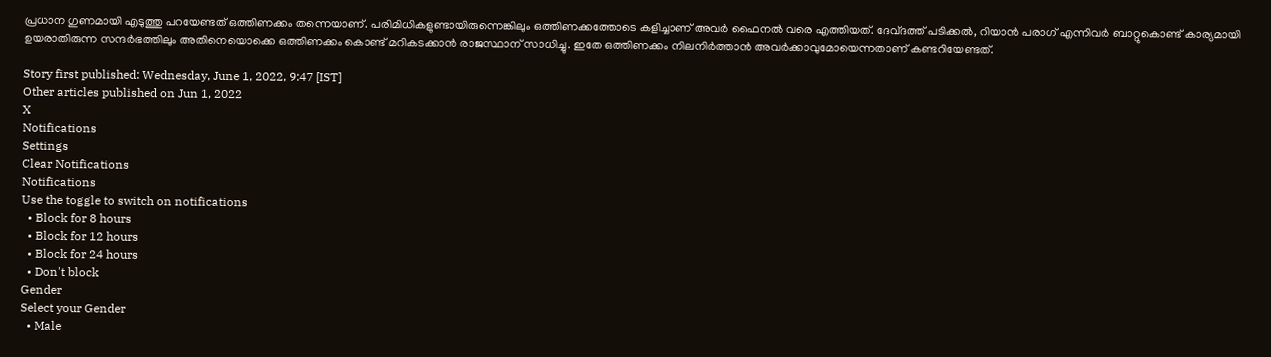പ്രധാന ഗുണമായി എടുത്തു പറയേണ്ടത് ഒത്തിണക്കം തന്നെയാണ്. പരിമിധികളുണ്ടായിരുന്നെങ്കിലും ഒത്തിണക്കത്തോടെ കളിച്ചാണ് അവര്‍ ഫൈനല്‍ വരെ എത്തിയത്. ദേവ്ദത്ത് പടിക്കല്‍, റിയാന്‍ പരാഗ് എന്നിവര്‍ ബാറ്റുകൊണ്ട് കാര്യമായി ഉയരാതിരുന്ന സന്ദര്‍ഭത്തിലും അതിനെയൊക്കെ ഒത്തിണക്കം കൊണ്ട് മറികടക്കാന്‍ രാജസ്ഥാന് സാധിച്ചു. ഇതേ ഒത്തിണക്കം നിലനിര്‍ത്താന്‍ അവര്‍ക്കാവുമോയെന്നതാണ് കണ്ടറിയേണ്ടത്.

Story first published: Wednesday, June 1, 2022, 9:47 [IST]
Other articles published on Jun 1, 2022
X
Notifications
Settings
Clear Notifications
Notifications
Use the toggle to switch on notifications
  • Block for 8 hours
  • Block for 12 hours
  • Block for 24 hours
  • Don't block
Gender
Select your Gender
  • Male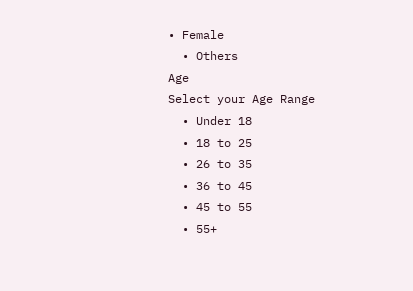• Female
  • Others
Age
Select your Age Range
  • Under 18
  • 18 to 25
  • 26 to 35
  • 36 to 45
  • 45 to 55
  • 55+